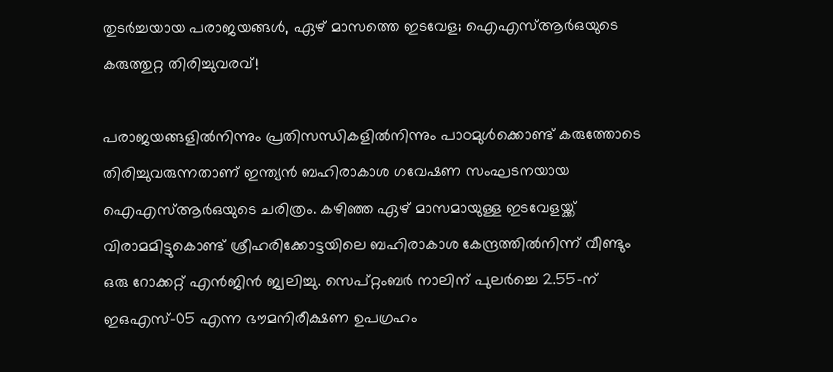തുടർച്ചയായ പരാജയങ്ങൾ, ഏഴ് മാസത്തെ ഇടവേള; ഐഎസ്ആർഒയുടെ കരുത്തുറ്റ തിരിച്ചുവരവ്!

പരാജയങ്ങളിൽനിന്നും പ്രതിസന്ധികളിൽനിന്നും പാഠമുൾക്കൊണ്ട് കരുത്തോടെ തിരിച്ചുവരുന്നതാണ് ഇന്ത്യൻ ബഹിരാകാശ ഗവേഷണ സംഘടനയായ ഐഎസ്ആർഒയുടെ ചരിത്രം. കഴിഞ്ഞ ഏഴ് മാസമായുള്ള ഇടവേളയ്ക്ക് വിരാമമിട്ടുകൊണ്ട് ശ്രീഹരിക്കോട്ടയിലെ ബഹിരാകാശ കേന്ദ്രത്തിൽനിന്ന് വീണ്ടും ഒരു റോക്കറ്റ് എൻജിൻ ജ്വലിച്ചു. സെപ്റ്റംബർ നാലിന് പുലർച്ചെ 2.55-ന് ഇഒഎസ്-05 എന്ന ഭൗമനിരീക്ഷണ ഉപഗ്രഹം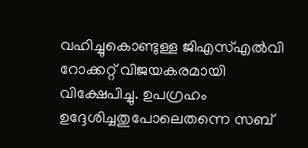വഹിച്ചുകൊണ്ടുള്ള ജിഎസ്എൽവി റോക്കറ്റ് വിജയകരമായി വിക്ഷേപിച്ചു. ഉപഗ്രഹം ഉദ്ദേശിച്ചതുപോലെതന്നെ സബ്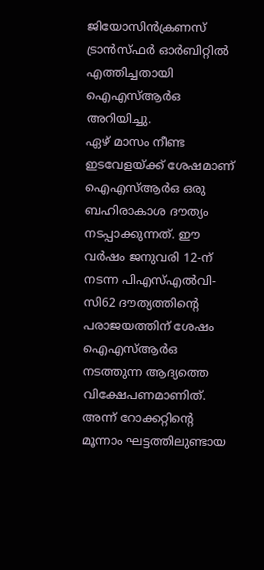ജിയോസിൻക്രണസ് ട്രാൻസ്ഫർ ഓർബിറ്റിൽ എത്തിച്ചതായി ഐഎസ്ആർഒ അറിയിച്ചു.
ഏഴ് മാസം നീണ്ട ഇടവേളയ്ക്ക് ശേഷമാണ് ഐഎസ്ആർഒ ഒരു ബഹിരാകാശ ദൗത്യം നടപ്പാക്കുന്നത്. ഈ വർഷം ജനുവരി 12-ന് നടന്ന പിഎസ്എൽവി-സി62 ദൗത്യത്തിന്റെ പരാജയത്തിന് ശേഷം ഐഎസ്ആർഒ നടത്തുന്ന ആദ്യത്തെ വിക്ഷേപണമാണിത്. അന്ന് റോക്കറ്റിന്റെ മൂന്നാം ഘട്ടത്തിലുണ്ടായ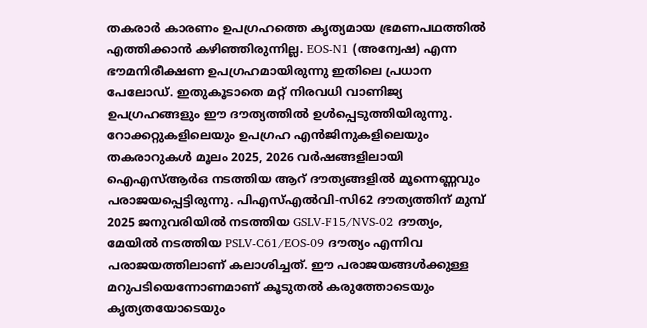തകരാർ കാരണം ഉപഗ്രഹത്തെ കൃത്യമായ ഭ്രമണപഥത്തിൽ എത്തിക്കാൻ കഴിഞ്ഞിരുന്നില്ല. EOS-N1 (അന്വേഷ) എന്ന ഭൗമനിരീക്ഷണ ഉപഗ്രഹമായിരുന്നു ഇതിലെ പ്രധാന പേലോഡ്. ഇതുകൂടാതെ മറ്റ് നിരവധി വാണിജ്യ ഉപഗ്രഹങ്ങളും ഈ ദൗത്യത്തിൽ ഉൾപ്പെടുത്തിയിരുന്നു.
റോക്കറ്റുകളിലെയും ഉപഗ്രഹ എൻജിനുകളിലെയും തകരാറുകൾ മൂലം 2025, 2026 വർഷങ്ങളിലായി ഐഎസ്ആർഒ നടത്തിയ ആറ് ദൗത്യങ്ങളിൽ മൂന്നെണ്ണവും പരാജയപ്പെട്ടിരുന്നു. പിഎസ്എൽവി-സി62 ദൗത്യത്തിന് മുമ്പ് 2025 ജനുവരിയിൽ നടത്തിയ GSLV-F15/NVS-02 ദൗത്യം, മേയിൽ നടത്തിയ PSLV-C61/EOS-09 ദൗത്യം എന്നിവ പരാജയത്തിലാണ് കലാശിച്ചത്. ഈ പരാജയങ്ങൾക്കുള്ള മറുപടിയെന്നോണമാണ് കൂടുതൽ കരുത്തോടെയും കൃത്യതയോടെയും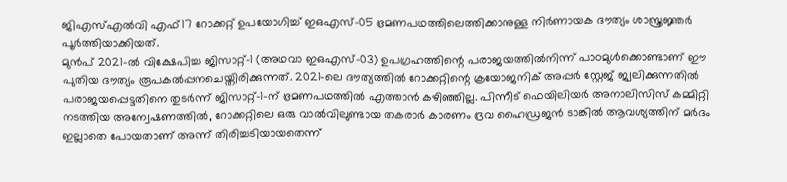ജിഎസ്എൽവി എഫ്17 റോക്കറ്റ് ഉപയോഗിച്ച് ഇഒഎസ്-05 ഭ്രമണപഥത്തിലെത്തിക്കാനുള്ള നിർണായക ദൗത്യം ശാസ്ത്രജ്ഞർ പൂർത്തിയാക്കിയത്.
മുൻപ് 2021-ൽ വിക്ഷേപിച്ച ജിസാറ്റ്-1 (അഥവാ ഇഒഎസ്-03) ഉപഗ്രഹത്തിന്റെ പരാജയത്തിൽനിന്ന് പാഠമുൾക്കൊണ്ടാണ് ഈ പുതിയ ദൗത്യം രൂപകൽപ്പനചെയ്തിരിക്കുന്നത്. 2021-ലെ ദൗത്യത്തിൽ റോക്കറ്റിന്റെ ക്രയോജനിക് അപ്പർ സ്റ്റേജ് ജ്വലിക്കുന്നതിൽ പരാജയപ്പെട്ടതിനെ തുടർന്ന് ജിസാറ്റ്-1-ന് ഭ്രമണപഥത്തിൽ എത്താൻ കഴിഞ്ഞില്ല. പിന്നീട് ഫെയിലിയർ അനാലിസിസ് കമ്മിറ്റി നടത്തിയ അന്വേഷണത്തിൽ, റോക്കറ്റിലെ ഒരു വാൽവിലുണ്ടായ തകരാർ കാരണം ദ്രവ ഹൈഡ്രജൻ ടാങ്കിൽ ആവശ്യത്തിന് മർദം ഇല്ലാതെ പോയതാണ് അന്ന് തിരിച്ചടിയായതെന്ന്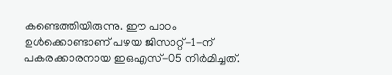കണ്ടെത്തിയിരുന്നു. ഈ പാഠം ഉൾക്കൊണ്ടാണ് പഴയ ജിസാറ്റ്-1-ന് പകരക്കാരനായ ഇഒഎസ്-05 നിർമിച്ചത്.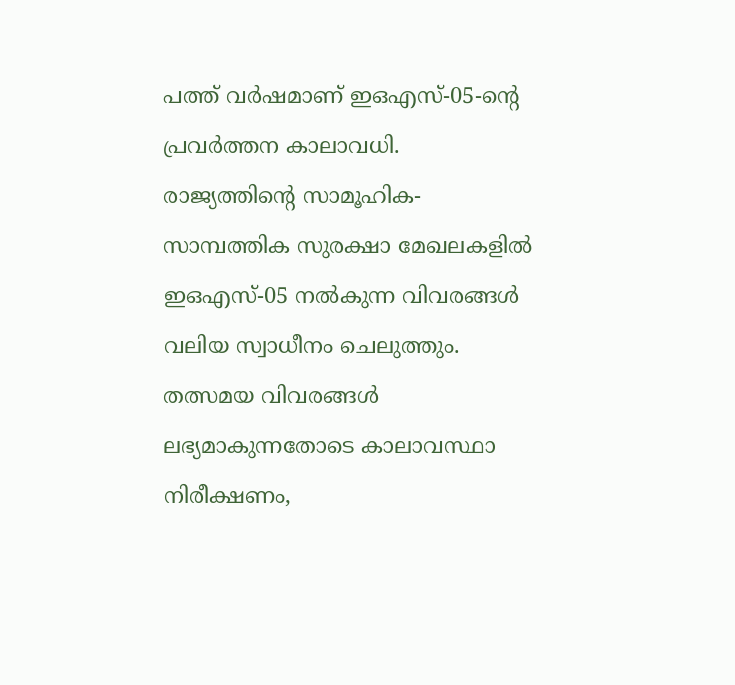പത്ത് വർഷമാണ് ഇഒഎസ്-05-ന്റെ പ്രവർത്തന കാലാവധി. രാജ്യത്തിന്റെ സാമൂഹിക-സാമ്പത്തിക സുരക്ഷാ മേഖലകളിൽ ഇഒഎസ്-05 നൽകുന്ന വിവരങ്ങൾ വലിയ സ്വാധീനം ചെലുത്തും. തത്സമയ വിവരങ്ങൾ ലഭ്യമാകുന്നതോടെ കാലാവസ്ഥാ നിരീക്ഷണം,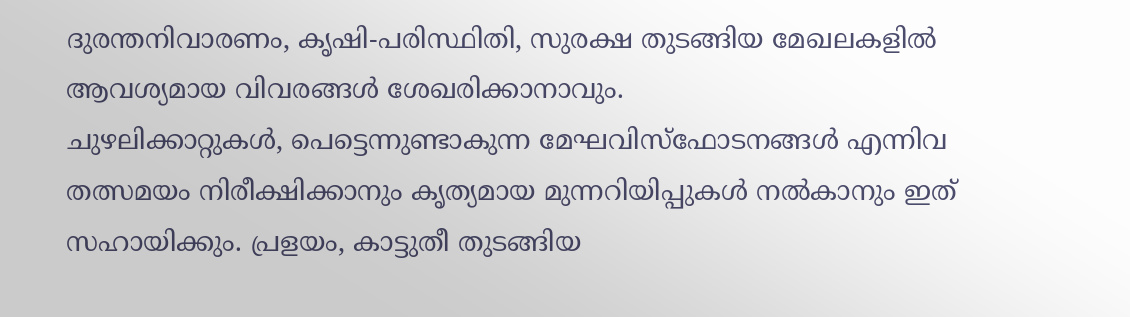ദുരന്തനിവാരണം, കൃഷി-പരിസ്ഥിതി, സുരക്ഷ തുടങ്ങിയ മേഖലകളിൽ ആവശ്യമായ വിവരങ്ങൾ ശേഖരിക്കാനാവും.
ചുഴലിക്കാറ്റുകൾ, പെട്ടെന്നുണ്ടാകുന്ന മേഘവിസ്ഫോടനങ്ങൾ എന്നിവ തത്സമയം നിരീക്ഷിക്കാനും കൃത്യമായ മുന്നറിയിപ്പുകൾ നൽകാനും ഇത് സഹായിക്കും. പ്രളയം, കാട്ടുതീ തുടങ്ങിയ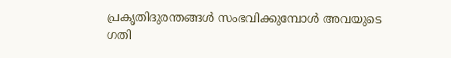പ്രകൃതിദുരന്തങ്ങൾ സംഭവിക്കുമ്പോൾ അവയുടെ ഗതി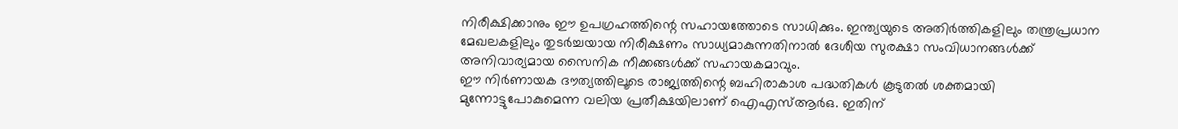നിരീക്ഷിക്കാനും ഈ ഉപഗ്രഹത്തിന്റെ സഹായത്തോടെ സാധിക്കും. ഇന്ത്യയുടെ അതിർത്തികളിലും തന്ത്രപ്രധാന മേഖലകളിലും തുടർച്ചയായ നിരീക്ഷണം സാധ്യമാകുന്നതിനാൽ ദേശീയ സുരക്ഷാ സംവിധാനങ്ങൾക്ക് അനിവാര്യമായ സൈനിക നീക്കങ്ങൾക്ക് സഹായകമാവും.
ഈ നിർണായക ദൗത്യത്തിലൂടെ രാജ്യത്തിന്റെ ബഹിരാകാശ പദ്ധതികൾ കൂടുതൽ ശക്തമായി മുന്നോട്ടുപോകുമെന്ന വലിയ പ്രതീക്ഷയിലാണ് ഐഎസ്ആർഒ. ഇതിന്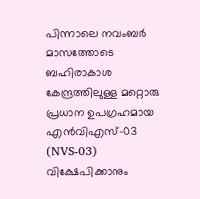പിന്നാലെ നവംബർ മാസത്തോടെ ബഹിരാകാശ കേന്ദ്രത്തിലുള്ള മറ്റൊരു പ്രധാന ഉപഗ്രഹമായ എൻവിഎസ്-03 (NVS-03) വിക്ഷേപിക്കാനും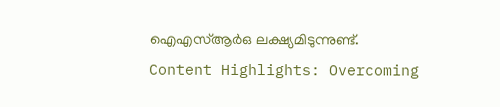ഐഎസ്ആർഒ ലക്ഷ്യമിടുന്നുണ്ട്.
Content Highlights: Overcoming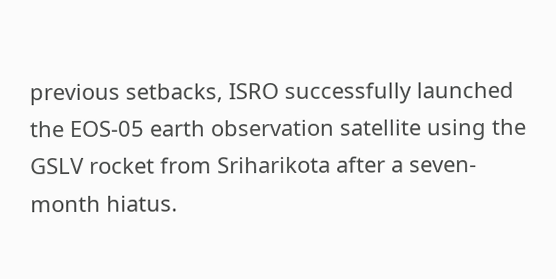previous setbacks, ISRO successfully launched the EOS-05 earth observation satellite using the GSLV rocket from Sriharikota after a seven-month hiatus.